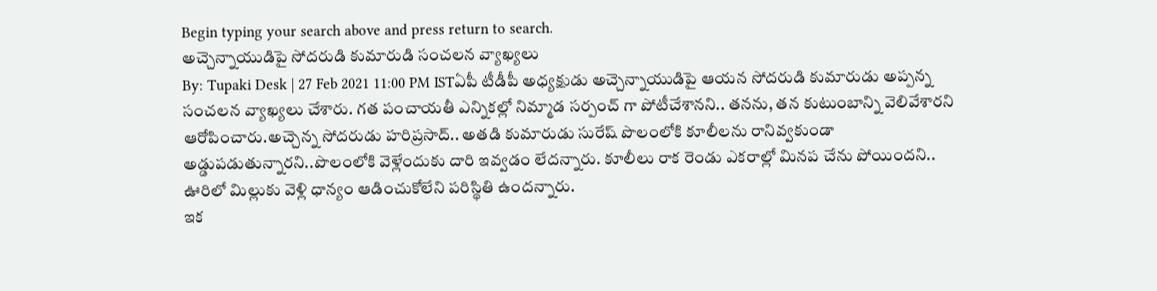Begin typing your search above and press return to search.
అచ్చెన్నాయుడిపై సోదరుడి కుమారుడి సంచలన వ్యాఖ్యలు
By: Tupaki Desk | 27 Feb 2021 11:00 PM ISTఏపీ టీడీపీ అధ్యక్షుడు అచ్చెన్నాయుడిపై ఆయన సోదరుడి కుమారుడు అప్పన్న సంచలన వ్యాఖ్యలు చేశారు. గత పంచాయతీ ఎన్నికల్లో నిమ్మాడ సర్పంచ్ గా పోటీచేశానని.. తనను, తన కుటుంబాన్ని వెలివేశారని ఆరోపించారు.అచ్చెన్న సోదరుడు హరిప్రసాద్.. అతడి కుమారుడు సురేష్ పొలంలోకి కూలీలను రానివ్వకుండా అడ్డుపడుతున్నారని..పొలంలోకి వెళ్లేందుకు దారి ఇవ్వడం లేదన్నారు. కూలీలు రాక రెండు ఎకరాల్లో మినప చేను పోయిందని.. ఊరిలో మిల్లుకు వెళ్లి ధాన్యం ఆడించుకోలేని పరిస్థితి ఉందన్నారు.
ఇక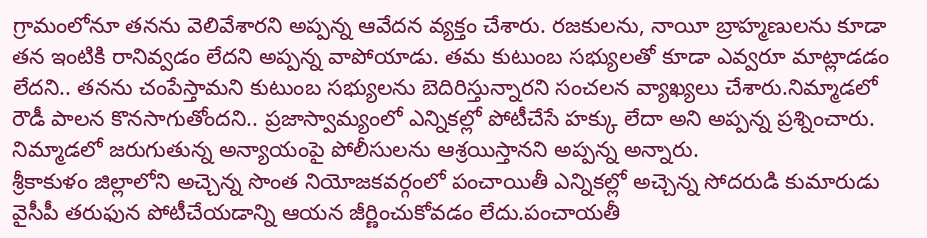గ్రామంలోనూ తనను వెలివేశారని అప్పన్న ఆవేదన వ్యక్తం చేశారు. రజకులను, నాయీ బ్రాహ్మణులను కూడా తన ఇంటికి రానివ్వడం లేదని అప్పన్న వాపోయాడు. తమ కుటుంబ సభ్యులతో కూడా ఎవ్వరూ మాట్లాడడం లేదని.. తనను చంపేస్తామని కుటుంబ సభ్యులను బెదిరిస్తున్నారని సంచలన వ్యాఖ్యలు చేశారు.నిమ్మాడలో రౌడీ పాలన కొనసాగుతోందని.. ప్రజాస్వామ్యంలో ఎన్నికల్లో పోటీచేసే హక్కు లేదా అని అప్పన్న ప్రశ్నించారు. నిమ్మాడలో జరుగుతున్న అన్యాయంపై పోలీసులను ఆశ్రయిస్తానని అప్పన్న అన్నారు.
శ్రీకాకుళం జిల్లాలోని అచ్చెన్న సొంత నియోజకవర్గంలో పంచాయితీ ఎన్నికల్లో అచ్చెన్న సోదరుడి కుమారుడు వైసీపీ తరుఫున పోటీచేయడాన్ని ఆయన జీర్ణించుకోవడం లేదు.పంచాయతీ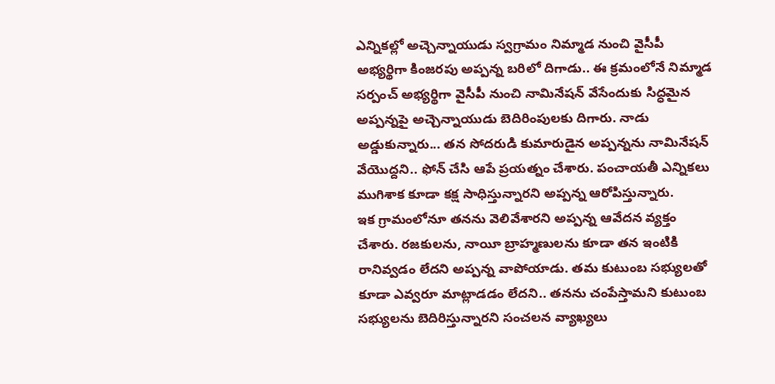ఎన్నికల్లో అచ్చెన్నాయుడు స్వగ్రామం నిమ్మాడ నుంచి వైసీపీ అభ్యర్థిగా కింజరపు అప్పన్న బరిలో దిగాడు.. ఈ క్రమంలోనే నిమ్మాడ సర్పంచ్ అభ్యర్థిగా వైసీపీ నుంచి నామినేషన్ వేసేందుకు సిద్ధమైన అప్పన్నపై అచ్చెన్నాయుడు బెదిరింపులకు దిగారు. నాడు అడ్డుకున్నారు... తన సోదరుడి కుమారుడైన అప్పన్నను నామినేషన్ వేయొద్దని.. ఫోన్ చేసి ఆపే ప్రయత్నం చేశారు. పంచాయతీ ఎన్నికలు ముగిశాక కూడా కక్ష సాధిస్తున్నారని అప్పన్న ఆరోపిస్తున్నారు.
ఇక గ్రామంలోనూ తనను వెలివేశారని అప్పన్న ఆవేదన వ్యక్తం చేశారు. రజకులను, నాయీ బ్రాహ్మణులను కూడా తన ఇంటికి రానివ్వడం లేదని అప్పన్న వాపోయాడు. తమ కుటుంబ సభ్యులతో కూడా ఎవ్వరూ మాట్లాడడం లేదని.. తనను చంపేస్తామని కుటుంబ సభ్యులను బెదిరిస్తున్నారని సంచలన వ్యాఖ్యలు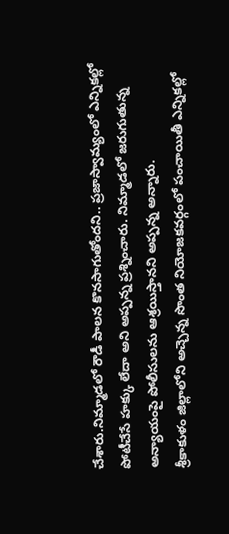చేశారు.నిమ్మాడలో రౌడీ పాలన కొనసాగుతోందని.. ప్రజాస్వామ్యంలో ఎన్నికల్లో పోటీచేసే హక్కు లేదా అని అప్పన్న ప్రశ్నించారు. నిమ్మాడలో జరుగుతున్న అన్యాయంపై పోలీసులను ఆశ్రయిస్తానని అప్పన్న అన్నారు.
శ్రీకాకుళం జిల్లాలోని అచ్చెన్న సొంత నియోజకవర్గంలో పంచాయితీ ఎన్నికల్లో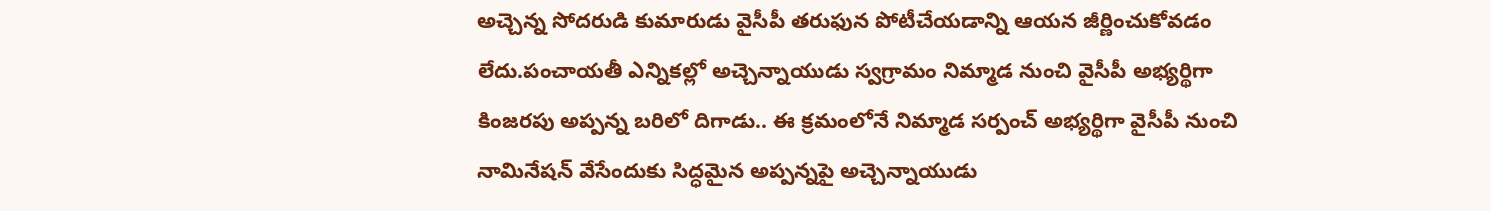అచ్చెన్న సోదరుడి కుమారుడు వైసీపీ తరుఫున పోటీచేయడాన్ని ఆయన జీర్ణించుకోవడం లేదు.పంచాయతీ ఎన్నికల్లో అచ్చెన్నాయుడు స్వగ్రామం నిమ్మాడ నుంచి వైసీపీ అభ్యర్థిగా కింజరపు అప్పన్న బరిలో దిగాడు.. ఈ క్రమంలోనే నిమ్మాడ సర్పంచ్ అభ్యర్థిగా వైసీపీ నుంచి నామినేషన్ వేసేందుకు సిద్ధమైన అప్పన్నపై అచ్చెన్నాయుడు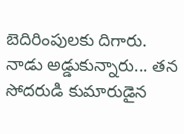బెదిరింపులకు దిగారు. నాడు అడ్డుకున్నారు... తన సోదరుడి కుమారుడైన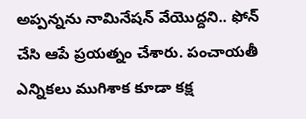అప్పన్నను నామినేషన్ వేయొద్దని.. ఫోన్ చేసి ఆపే ప్రయత్నం చేశారు. పంచాయతీ ఎన్నికలు ముగిశాక కూడా కక్ష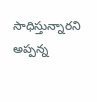సాధిస్తున్నారని అప్పన్న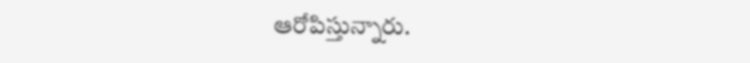ఆరోపిస్తున్నారు.